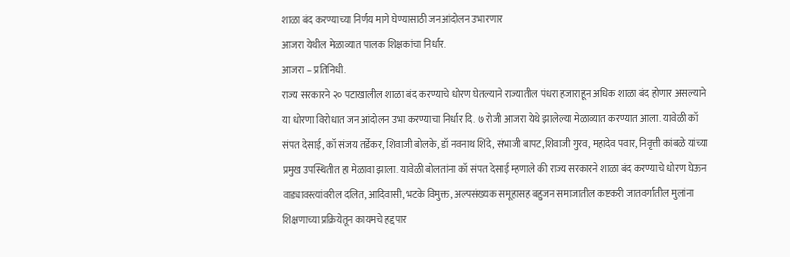शाळा बंद करण्याच्या निर्णय मागे घेण्यासाठी जनआंदोलन उभारणार
आजरा येथील मेळाव्यात पालक शिक्षकांचा निर्धार.
आजरा – प्रतिनिधी.
राज्य सरकारने २० पटाखालील शाळा बंद करण्याचे धोरण घेतल्याने राज्यातील पंधरा हजाराहून अधिक शाळा बंद होणार असल्याने या धोरणा विरोधात जन आंदोलन उभा करण्याचा निर्धार दि. ७ रोजी आजरा येथे झालेल्या मेळाव्यात करण्यात आला. यावेळी कॉ संपत देसाई, कॉ संजय तर्डेकर, शिवाजी बोलके, डॉ नवनाथ शिंदे, संभाजी बापट,शिवाजी गुरव, महादेव पवार, निवृत्ती कांबळे यांच्या प्रमुख उपस्थितीत हा मेळावा झाला. यावेळी बोलतांना कॉ संपत देसाई म्हणाले की राज्य सरकारने शाळा बंद करण्याचे धोरण घेऊन वाड्यावस्त्यांवरील दलित, आदिवासी, भटके विमुक्त, अल्पसंख्यक समूहासह बहुजन समाजातील कष्टकरी जातवर्गातील मुलांना शिक्षणाच्या प्रक्रियेतून कायमचे हद्दपार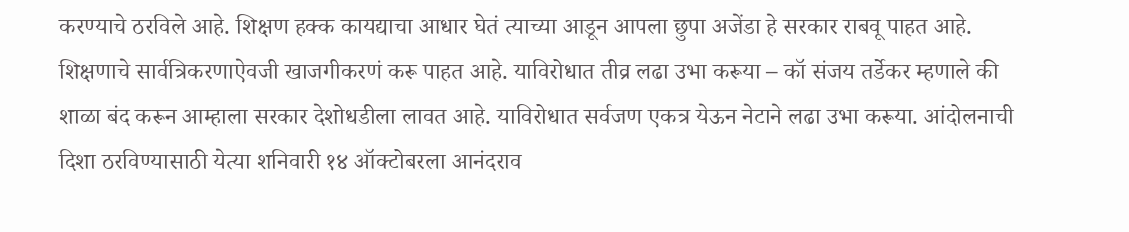करण्याचे ठरविले आहे. शिक्षण हक्क कायद्याचा आधार घेतं त्याच्या आडून आपला छुपा अजेंडा हे सरकार राबवू पाहत आहे. शिक्षणाचे सार्वत्रिकरणाऐवजी खाजगीकरणं करू पाहत आहे. याविरोधात तीव्र लढा उभा करूया – कॉ संजय तर्डेकर म्हणाले की शाळा बंद करून आम्हाला सरकार देशोधडीला लावत आहे. याविरोधात सर्वजण एकत्र येऊन नेटाने लढा उभा करूया. आंदोलनाची दिशा ठरविण्यासाठी येत्या शनिवारी १४ ऑक्टोबरला आनंदराव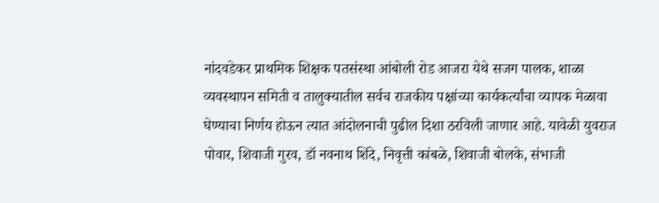नांदवडेकर प्राथमिक शिक्षक पतसंस्था आंबोली रोड आजरा येथे सजग पालक, शाळा व्यवस्थापन समिती व तालुक्यातील सर्वच राजकीय पक्षांच्या कार्यकर्त्यांचा व्यापक मेळावा घेण्याचा निर्णय होऊन त्यात आंदोलनाची पुढील दिशा ठरविली जाणार आहे. यावेळी युवराज पोवार, शिवाजी गुरव, डॉ नवनाथ शिंदे, निवृत्ती कांबळे, शिवाजी बोलके, संभाजी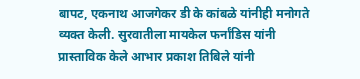बापट, एकनाथ आजगेकर डी के कांबळे यांनीही मनोगते व्यक्त केली. सुरवातीला मायकेल फर्नांडिस यांनी प्रास्ताविक केले आभार प्रकाश तिबिले यांनी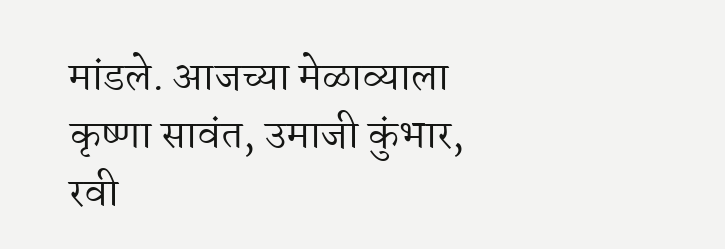मांडले. आजच्या मेळाव्याला कृष्णा सावंत, उमाजी कुंभार, रवी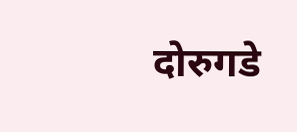दोरुगडे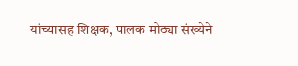यांच्यासह शिक्षक, पालक मोठ्या संख्येने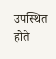उपस्थित होते